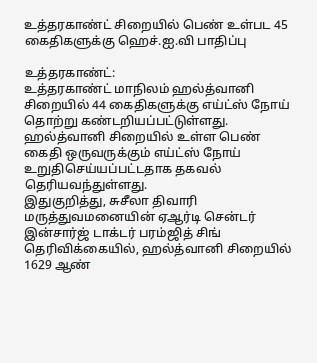உத்தரகாண்ட் சிறையில் பெண் உள்பட 45 கைதிகளுக்கு ஹெச்.ஐ.வி பாதிப்பு

உத்தரகாண்ட்:
உத்தரகாண்ட் மாநிலம் ஹல்த்வானி சிறையில் 44 கைதிகளுக்கு எய்ட்ஸ் நோய் தொற்று கண்டறியப்பட்டுள்ளது. ஹல்த்வானி சிறையில் உள்ள பெண் கைதி ஒருவருக்கும் எய்ட்ஸ் நோய் உறுதிசெய்யப்பட்டதாக தகவல் தெரியவந்துள்ளது.
இதுகுறித்து, சுசீலா திவாரி மருத்துவமனையின் ஏஆர்டி சென்டர் இன்சார்ஜ் டாக்டர் பரம்ஜித் சிங் தெரிவிக்கையில், ஹல்த்வானி சிறையில் 1629 ஆண்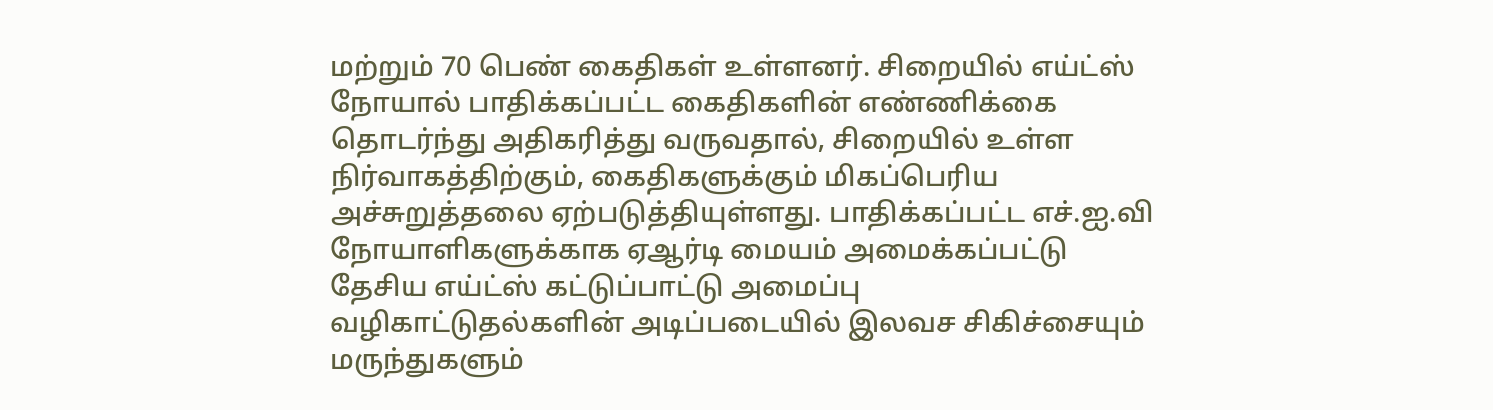மற்றும் 70 பெண் கைதிகள் உள்ளனர். சிறையில் எய்ட்ஸ் நோயால் பாதிக்கப்பட்ட கைதிகளின் எண்ணிக்கை தொடர்ந்து அதிகரித்து வருவதால், சிறையில் உள்ள நிர்வாகத்திற்கும், கைதிகளுக்கும் மிகப்பெரிய அச்சுறுத்தலை ஏற்படுத்தியுள்ளது. பாதிக்கப்பட்ட எச்.ஐ.வி நோயாளிகளுக்காக ஏஆர்டி மையம் அமைக்கப்பட்டு தேசிய எய்ட்ஸ் கட்டுப்பாட்டு அமைப்பு வழிகாட்டுதல்களின் அடிப்படையில் இலவச சிகிச்சையும் மருந்துகளும்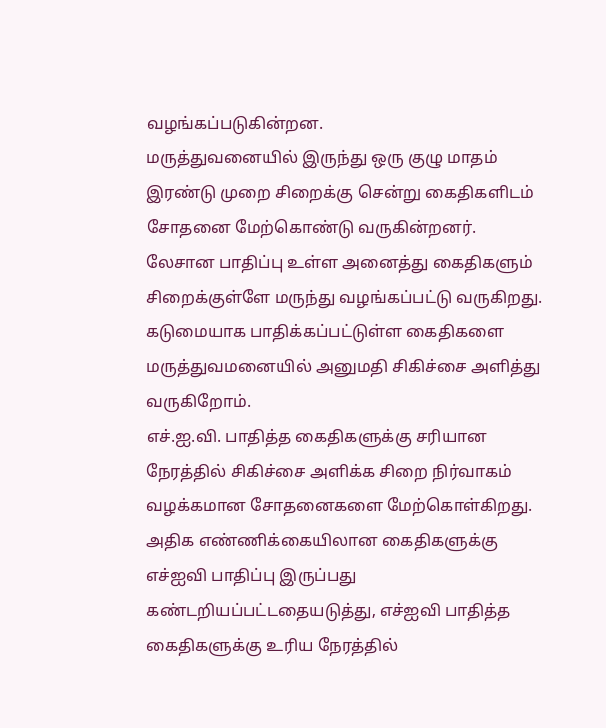வழங்கப்படுகின்றன.
மருத்துவனையில் இருந்து ஒரு குழு மாதம் இரண்டு முறை சிறைக்கு சென்று கைதிகளிடம் சோதனை மேற்கொண்டு வருகின்றனர். லேசான பாதிப்பு உள்ள அனைத்து கைதிகளும் சிறைக்குள்ளே மருந்து வழங்கப்பட்டு வருகிறது. கடுமையாக பாதிக்கப்பட்டுள்ள கைதிகளை மருத்துவமனையில் அனுமதி சிகிச்சை அளித்து வருகிறோம்.
எச்.ஐ.வி. பாதித்த கைதிகளுக்கு சரியான நேரத்தில் சிகிச்சை அளிக்க சிறை நிர்வாகம் வழக்கமான சோதனைகளை மேற்கொள்கிறது. அதிக எண்ணிக்கையிலான கைதிகளுக்கு எச்ஐவி பாதிப்பு இருப்பது கண்டறியப்பட்டதையடுத்து, எச்ஐவி பாதித்த கைதிகளுக்கு உரிய நேரத்தில்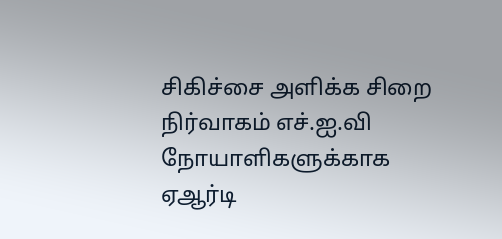சிகிச்சை அளிக்க சிறை நிர்வாகம் எச்.ஐ.வி நோயாளிகளுக்காக ஏஆர்டி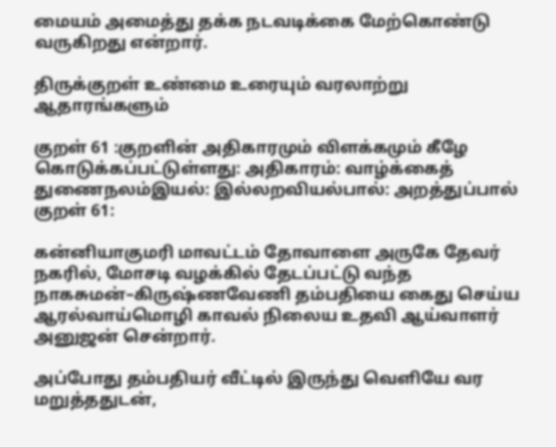மையம் அமைத்து தக்க நடவடிக்கை மேற்கொண்டு வருகிறது என்றார்.

திருக்குறள் உண்மை உரையும் வரலாற்று ஆதாரங்களும்

குறள் 61 :குறளின் அதிகாரமும் விளக்கமும் கீழே கொடுக்கப்பட்டுள்ளது: அதிகாரம்: வாழ்க்கைத் துணைநலம்இயல்: இல்லறவியல்பால்: அறத்துப்பால் குறள் 61:

கன்னியாகுமரி மாவட்டம் தோவாளை அருகே தேவர் நகரில், மோசடி வழக்கில் தேடப்பட்டு வந்த நாகசுமன்–கிருஷ்ணவேணி தம்பதியை கைது செய்ய ஆரல்வாய்மொழி காவல் நிலைய உதவி ஆய்வாளர் அனுஜன் சென்றார்.

அப்போது தம்பதியர் வீட்டில் இருந்து வெளியே வர மறுத்ததுடன்,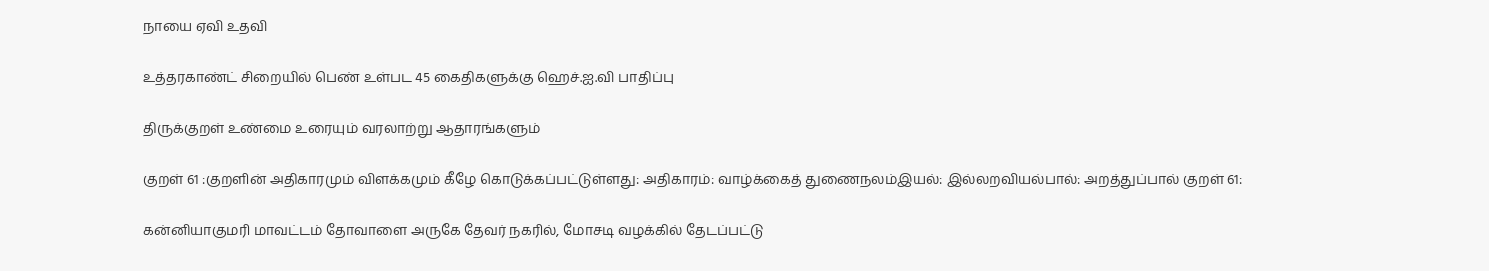நாயை ஏவி உதவி

உத்தரகாண்ட் சிறையில் பெண் உள்பட 45 கைதிகளுக்கு ஹெச்.ஐ.வி பாதிப்பு

திருக்குறள் உண்மை உரையும் வரலாற்று ஆதாரங்களும்

குறள் 61 :குறளின் அதிகாரமும் விளக்கமும் கீழே கொடுக்கப்பட்டுள்ளது: அதிகாரம்: வாழ்க்கைத் துணைநலம்இயல்: இல்லறவியல்பால்: அறத்துப்பால் குறள் 61:

கன்னியாகுமரி மாவட்டம் தோவாளை அருகே தேவர் நகரில், மோசடி வழக்கில் தேடப்பட்டு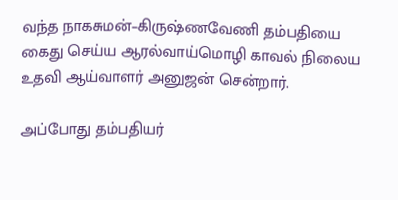வந்த நாகசுமன்–கிருஷ்ணவேணி தம்பதியை கைது செய்ய ஆரல்வாய்மொழி காவல் நிலைய உதவி ஆய்வாளர் அனுஜன் சென்றார்.

அப்போது தம்பதியர்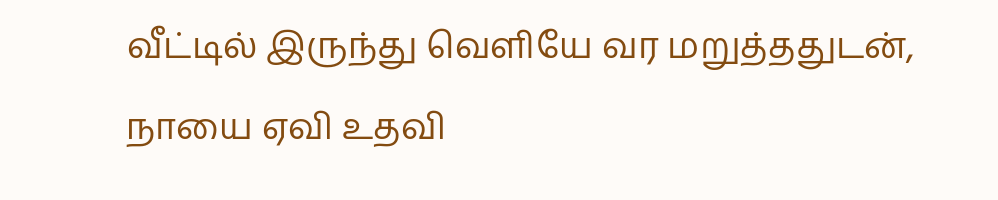வீட்டில் இருந்து வெளியே வர மறுத்ததுடன், நாயை ஏவி உதவி